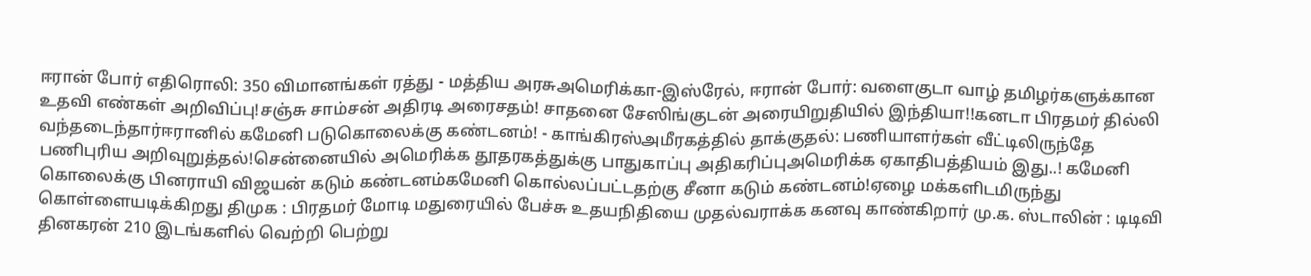ஈரான் போர் எதிரொலி: 350 விமானங்கள் ரத்து - மத்திய அரசுஅமெரிக்கா-இஸ்ரேல், ஈரான் போர்: வளைகுடா வாழ் தமிழர்களுக்கான உதவி எண்கள் அறிவிப்பு!சஞ்சு சாம்சன் அதிரடி அரைசதம்! சாதனை சேஸிங்குடன் அரையிறுதியில் இந்தியா!!கனடா பிரதமர் தில்லி வந்தடைந்தார்ஈரானில் கமேனி படுகொலைக்கு கண்டனம்! - காங்கிரஸ்அமீரகத்தில் தாக்குதல்: பணியாளர்கள் வீட்டிலிருந்தே பணிபுரிய அறிவுறுத்தல்!சென்னையில் அமெரிக்க தூதரகத்துக்கு பாதுகாப்பு அதிகரிப்புஅமெரிக்க ஏகாதிபத்தியம் இது..! கமேனி கொலைக்கு பினராயி விஜயன் கடும் கண்டனம்கமேனி கொல்லப்பட்டதற்கு சீனா கடும் கண்டனம்!ஏழை மக்களிடமிருந்து கொள்ளையடிக்கிறது திமுக : பிரதமர் மோடி மதுரையில் பேச்சு உதயநிதியை முதல்வராக்க கனவு காண்கிறார் மு.க. ஸ்டாலின் : டிடிவி தினகரன் 210 இடங்களில் வெற்றி பெற்று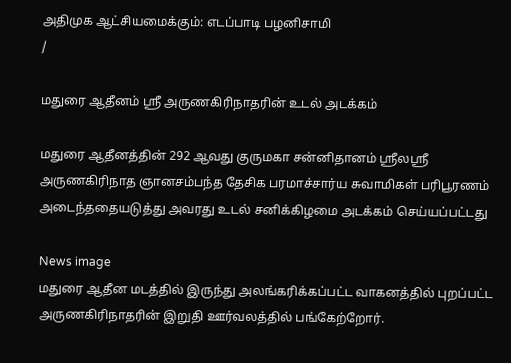அதிமுக ஆட்சியமைக்கும்: எடப்பாடி பழனிசாமி
/

மதுரை ஆதீனம் ஸ்ரீ அருணகிரிநாதரின் உடல் அடக்கம்

மதுரை ஆதீனத்தின் 292 ஆவது குருமகா சன்னிதானம் ஸ்ரீலஸ்ரீ அருணகிரிநாத ஞானசம்பந்த தேசிக பரமாச்சார்ய சுவாமிகள் பரிபூரணம் அடைந்ததையடுத்து அவரது உடல் சனிக்கிழமை அடக்கம் செய்யப்பட்டது

News image
மதுரை ஆதீன மடத்தில் இருந்து அலங்கரிக்கப்பட்ட வாகனத்தில் புறப்பட்ட அருணகிரிநாதரின் இறுதி ஊர்வலத்தில் பங்கேற்றோர்.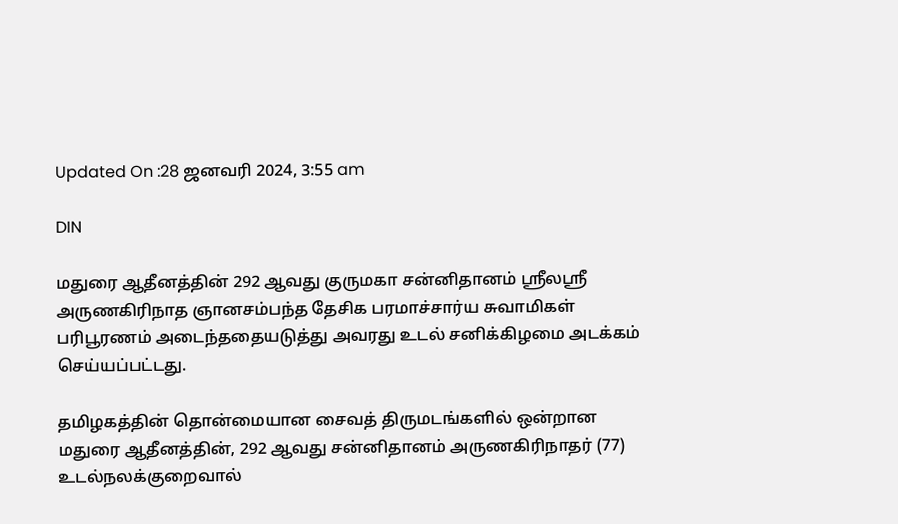Updated On :28 ஜனவரி 2024, 3:55 am

DIN

மதுரை ஆதீனத்தின் 292 ஆவது குருமகா சன்னிதானம் ஸ்ரீலஸ்ரீ அருணகிரிநாத ஞானசம்பந்த தேசிக பரமாச்சார்ய சுவாமிகள் பரிபூரணம் அடைந்ததையடுத்து அவரது உடல் சனிக்கிழமை அடக்கம் செய்யப்பட்டது.

தமிழகத்தின் தொன்மையான சைவத் திருமடங்களில் ஒன்றான மதுரை ஆதீனத்தின், 292 ஆவது சன்னிதானம் அருணகிரிநாதர் (77) உடல்நலக்குறைவால்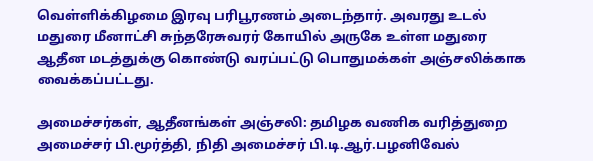வெள்ளிக்கிழமை இரவு பரிபூரணம் அடைந்தார். அவரது உடல் மதுரை மீனாட்சி சுந்தரேசுவரர் கோயில் அருகே உள்ள மதுரை ஆதீன மடத்துக்கு கொண்டு வரப்பட்டு பொதுமக்கள் அஞ்சலிக்காக வைக்கப்பட்டது.

அமைச்சர்கள், ஆதீனங்கள் அஞ்சலி: தமிழக வணிக வரித்துறை அமைச்சர் பி.மூர்த்தி, நிதி அமைச்சர் பி.டி.ஆர்.பழனிவேல்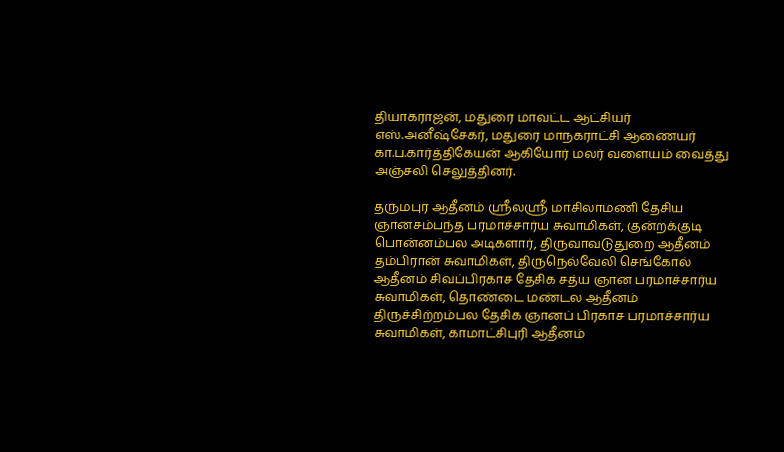தியாகராஜன், மதுரை மாவட்ட ஆட்சியர் எஸ்.அனீஷ்சேகர், மதுரை மாநகராட்சி ஆணையர் கா.ப.கார்த்திகேயன் ஆகியோர் மலர் வளையம் வைத்து அஞ்சலி செலுத்தினர்.

தருமபுர ஆதீனம் ஸ்ரீலஸ்ரீ மாசிலாமணி தேசிய ஞானசம்பந்த பரமாச்சார்ய சுவாமிகள், குன்றக்குடி பொன்னம்பல அடிகளார், திருவாவடுதுறை ஆதீனம் தம்பிரான் சுவாமிகள், திருநெல்வேலி செங்கோல் ஆதீனம் சிவப்பிரகாச தேசிக சத்ய ஞான பரமாச்சார்ய சுவாமிகள், தொண்டை மண்டல ஆதீனம் திருச்சிற்றம்பல தேசிக ஞானப் பிரகாச பரமாச்சார்ய சுவாமிகள், காமாட்சிபுரி ஆதீனம்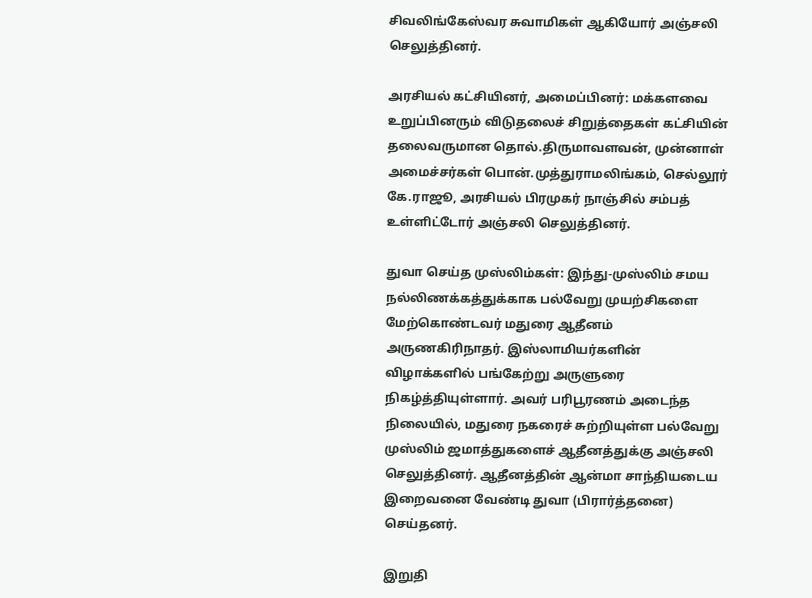சிவலிங்கேஸ்வர சுவாமிகள் ஆகியோர் அஞ்சலி செலுத்தினர்.

அரசியல் கட்சியினர், அமைப்பினர்: மக்களவை உறுப்பினரும் விடுதலைச் சிறுத்தைகள் கட்சியின் தலைவருமான தொல்.திருமாவளவன், முன்னாள் அமைச்சர்கள் பொன்.முத்துராமலிங்கம், செல்லூர் கே.ராஜூ, அரசியல் பிரமுகர் நாஞ்சில் சம்பத் உள்ளிட்டோர் அஞ்சலி செலுத்தினர்.

துவா செய்த முஸ்லிம்கள்: இந்து-முஸ்லிம் சமய நல்லிணக்கத்துக்காக பல்வேறு முயற்சிகளை மேற்கொண்டவர் மதுரை ஆதீனம் அருணகிரிநாதர். இஸ்லாமியர்களின் விழாக்களில் பங்கேற்று அருளுரை நிகழ்த்தியுள்ளார். அவர் பரிபூரணம் அடைந்த நிலையில், மதுரை நகரைச் சுற்றியுள்ள பல்வேறு முஸ்லிம் ஜமாத்துகளைச் ஆதீனத்துக்கு அஞ்சலி செலுத்தினர். ஆதீனத்தின் ஆன்மா சாந்தியடைய இறைவனை வேண்டி துவா (பிரார்த்தனை) செய்தனர்.

இறுதி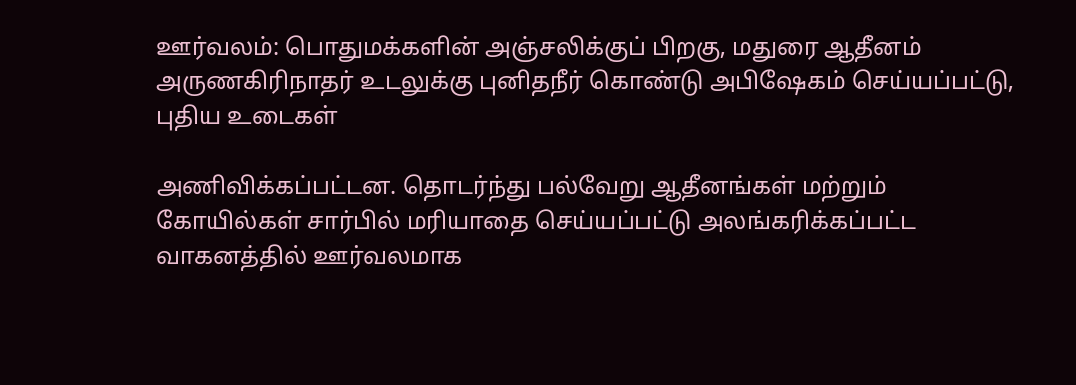ஊர்வலம்: பொதுமக்களின் அஞ்சலிக்குப் பிறகு, மதுரை ஆதீனம் அருணகிரிநாதர் உடலுக்கு புனிதநீர் கொண்டு அபிஷேகம் செய்யப்பட்டு, புதிய உடைகள்

அணிவிக்கப்பட்டன. தொடர்ந்து பல்வேறு ஆதீனங்கள் மற்றும் கோயில்கள் சார்பில் மரியாதை செய்யப்பட்டு அலங்கரிக்கப்பட்ட வாகனத்தில் ஊர்வலமாக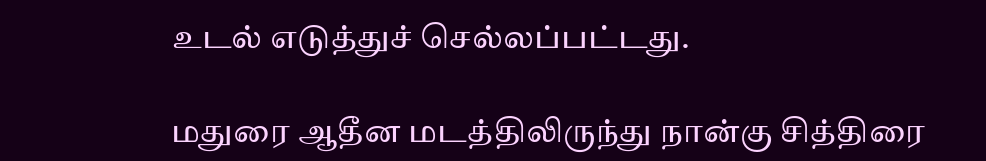உடல் எடுத்துச் செல்லப்பட்டது.

மதுரை ஆதீன மடத்திலிருந்து நான்கு சித்திரை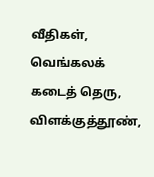வீதிகள், வெங்கலக் கடைத் தெரு, விளக்குத்தூண்,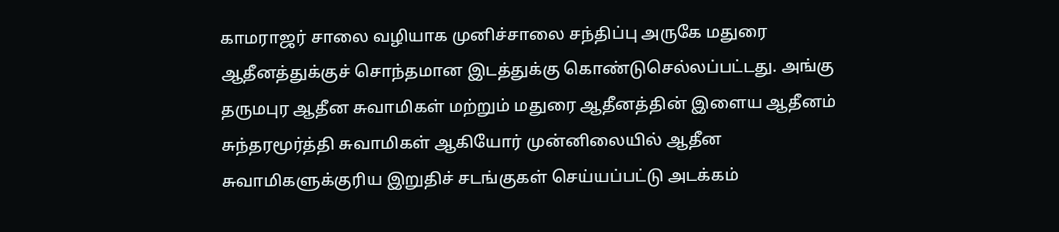காமராஜர் சாலை வழியாக முனிச்சாலை சந்திப்பு அருகே மதுரை ஆதீனத்துக்குச் சொந்தமான இடத்துக்கு கொண்டுசெல்லப்பட்டது. அங்கு தருமபுர ஆதீன சுவாமிகள் மற்றும் மதுரை ஆதீனத்தின் இளைய ஆதீனம் சுந்தரமூர்த்தி சுவாமிகள் ஆகியோர் முன்னிலையில் ஆதீன சுவாமிகளுக்குரிய இறுதிச் சடங்குகள் செய்யப்பட்டு அடக்கம்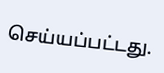செய்யப்பட்டது.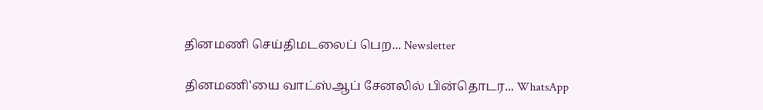தினமணி செய்திமடலைப் பெற... Newsletter

தினமணி'யை வாட்ஸ்ஆப் சேனலில் பின்தொடர... WhatsApp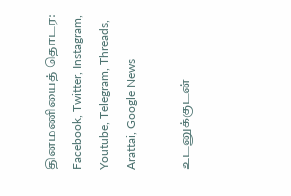தினமணியைத் தொடர: Facebook, Twitter, Instagram, Youtube, Telegram, Threads, Arattai, Google News

உடனுக்குடன்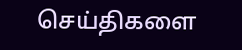செய்திகளை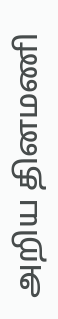அறிய தினமணி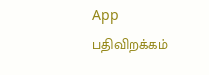App பதிவிறக்கம்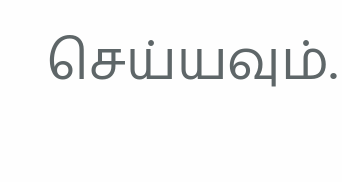செய்யவும்.